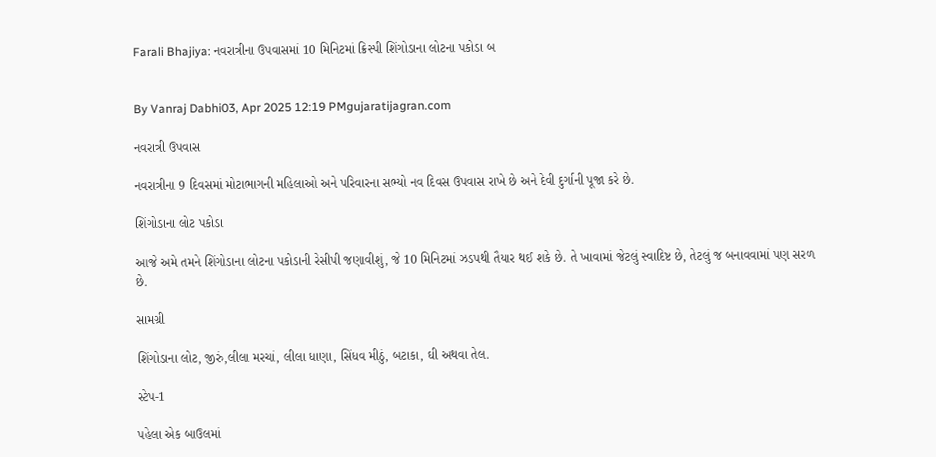Farali Bhajiya: નવરાત્રીના ઉપવાસમાં 10 મિનિટમાં ક્રિસ્પી શિંગોડાના લોટના પકોડા બ


By Vanraj Dabhi03, Apr 2025 12:19 PMgujaratijagran.com

નવરાત્રી ઉપવાસ

નવરાત્રીના 9 દિવસમાં મોટાભાગની મહિલાઓ અને પરિવારના સભ્યો નવ દિવસ ઉપવાસ રાખે છે અને દેવી દુર્ગાની પૂજા કરે છે.

શિંગોડાના લોટ પકોડા

આજે અમે તમને શિંગોડાના લોટના પકોડાની રેસીપી જણાવીશું, જે 10 મિનિટમાં ઝડપથી તૈયાર થઈ શકે છે. તે ખાવામાં જેટલું સ્વાદિષ્ટ છે, તેટલું જ બનાવવામાં પણ સરળ છે.

સામગ્રી

શિંગોડાના લોટ, જીરું,લીલા મરચાં, લીલા ધાણા, સિંધવ મીઠું, બટાકા, ઘી અથવા તેલ.

સ્ટેપ-1

પહેલા એક બાઉલમાં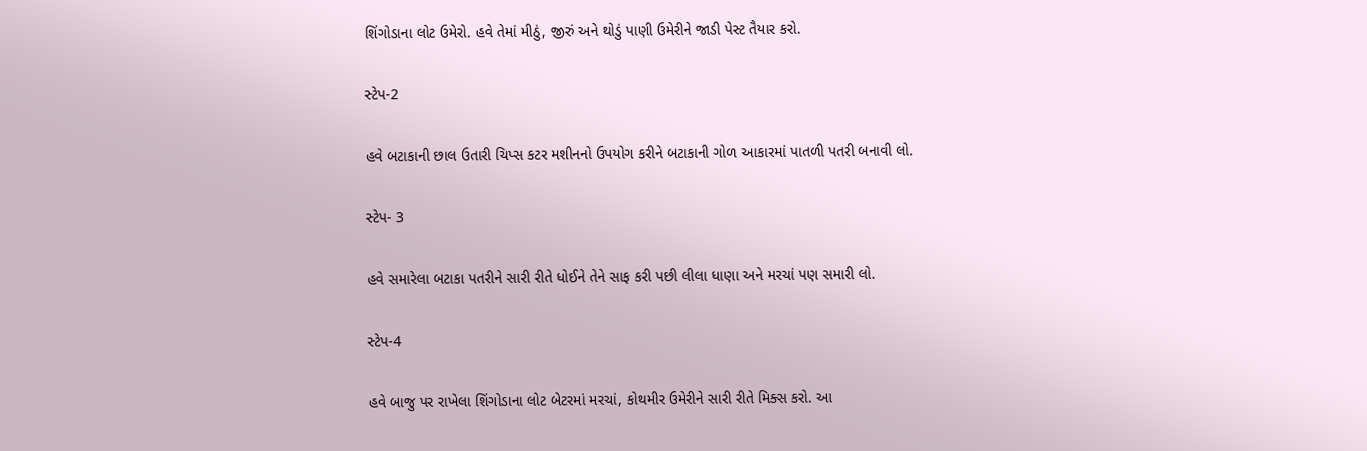શિંગોડાના લોટ ઉમેરો. હવે તેમાં મીઠું, જીરું અને થોડું પાણી ઉમેરીને જાડી પેસ્ટ તૈયાર કરો.

સ્ટેપ-2

હવે બટાકાની છાલ ઉતારી ચિપ્સ કટર મશીનનો ઉપયોગ કરીને બટાકાની ગોળ આકારમાં પાતળી પતરી બનાવી લો.

સ્ટેપ- 3

હવે સમારેલા બટાકા પતરીને સારી રીતે ધોઈને તેને સાફ કરી પછી લીલા ધાણા અને મરચાં પણ સમારી લો.

સ્ટેપ-4

હવે બાજુ પર રાખેલા શિંગોડાના લોટ બેટરમાં મરચાં, કોથમીર ઉમેરીને સારી રીતે મિક્સ કરો. આ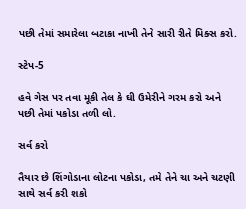પછી તેમાં સમારેલા બટાકા નાખી તેને સારી રીતે મિક્સ કરો.

સ્ટેપ-5

હવે ગેસ પર તવા મૂકી તેલ કે ઘી ઉમેરીને ગરમ કરો અને પછી તેમાં પકોડા તળી લો.

સર્વ કરો

તૈયાર છે શિંગોડાના લોટના પકોડા, તમે તેને ચા અને ચટણી સાથે સર્વ કરી શકો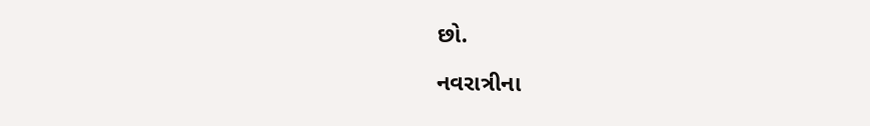છો.

નવરાત્રીના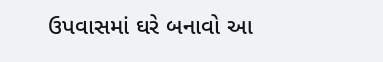ઉપવાસમાં ઘરે બનાવો આ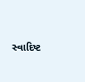સ્વાદિષ્ટ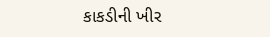કાકડીની ખીર